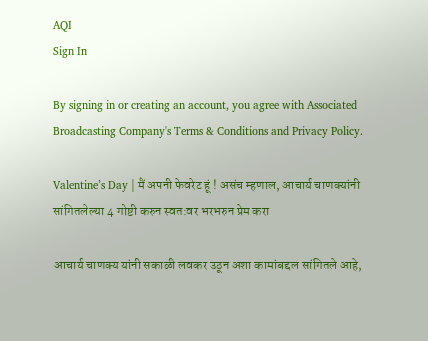AQI
Sign In

By signing in or creating an account, you agree with Associated Broadcasting Company's Terms & Conditions and Privacy Policy.

Valentine’s Day | मैं अपनी फेवरेट हूं ! असंच म्हणाल, आचार्य चाणक्यांनी सांगितलेल्या 4 गोष्टी करुन स्वत:वर भरभरुन प्रेम करा

आचार्य चाणक्य यांनी सकाळी लवकर उठून अशा कामांबद्दल सांगितले आहे,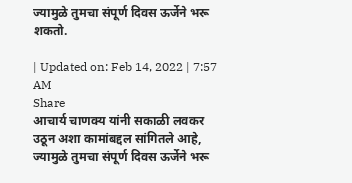ज्यामुळे तुमचा संपूर्ण दिवस ऊर्जेने भरू शकतो.

| Updated on: Feb 14, 2022 | 7:57 AM
Share
आचार्य चाणक्य यांनी सकाळी लवकर उठून अशा कामांबद्दल सांगितले आहे, ज्यामुळे तुमचा संपूर्ण दिवस ऊर्जेने भरू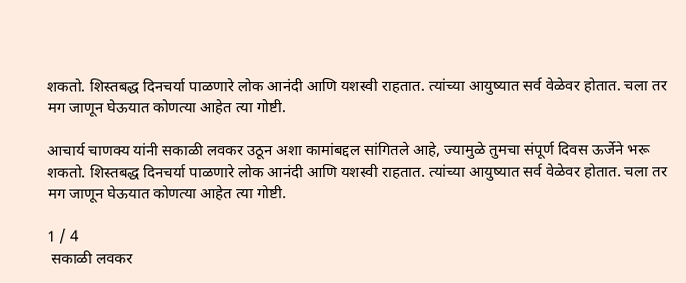शकतो. शिस्तबद्ध दिनचर्या पाळणारे लोक आनंदी आणि यशस्वी राहतात. त्यांच्या आयुष्यात सर्व वेळेवर होतात. चला तर मग जाणून घेऊयात कोणत्या आहेत त्या गोष्टी.

आचार्य चाणक्य यांनी सकाळी लवकर उठून अशा कामांबद्दल सांगितले आहे, ज्यामुळे तुमचा संपूर्ण दिवस ऊर्जेने भरू शकतो. शिस्तबद्ध दिनचर्या पाळणारे लोक आनंदी आणि यशस्वी राहतात. त्यांच्या आयुष्यात सर्व वेळेवर होतात. चला तर मग जाणून घेऊयात कोणत्या आहेत त्या गोष्टी.

1 / 4
 सकाळी लवकर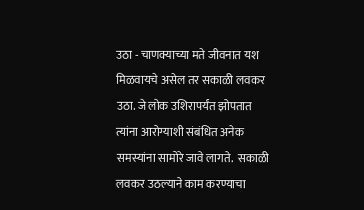उठा - चाणक्याच्या मते जीवनात यश मिळवायचे असेल तर सकाळी लवकर उठा. जे लोक उशिरापर्यंत झोपतात त्यांना आरोग्याशी संबंधित अनेक समस्यांना सामोरे जावे लागते.  सकाळी लवकर उठल्याने काम करण्याचा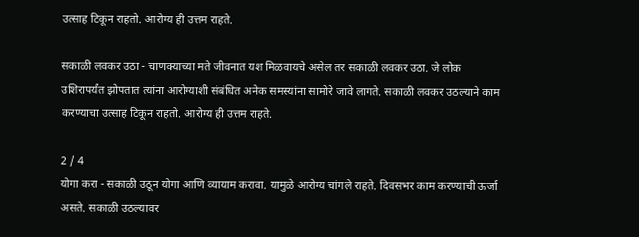उत्साह टिकून राहतो. आरोग्य ही उत्तम राहते.

सकाळी लवकर उठा - चाणक्याच्या मते जीवनात यश मिळवायचे असेल तर सकाळी लवकर उठा. जे लोक उशिरापर्यंत झोपतात त्यांना आरोग्याशी संबंधित अनेक समस्यांना सामोरे जावे लागते. सकाळी लवकर उठल्याने काम करण्याचा उत्साह टिकून राहतो. आरोग्य ही उत्तम राहते.

2 / 4
योगा करा - सकाळी उठून योगा आणि व्यायाम करावा. यामुळे आरोग्य चांगले राहते. दिवसभर काम करण्याची ऊर्जा असते. सकाळी उठल्यावर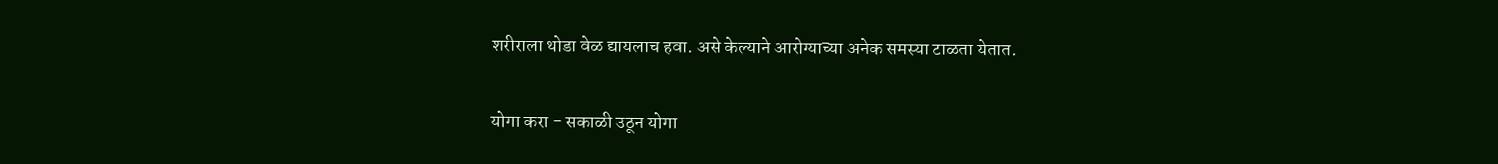शरीराला थोडा वेळ द्यायलाच हवा. असे केल्याने आरोग्याच्या अनेक समस्या टाळता येतात.

योगा करा - सकाळी उठून योगा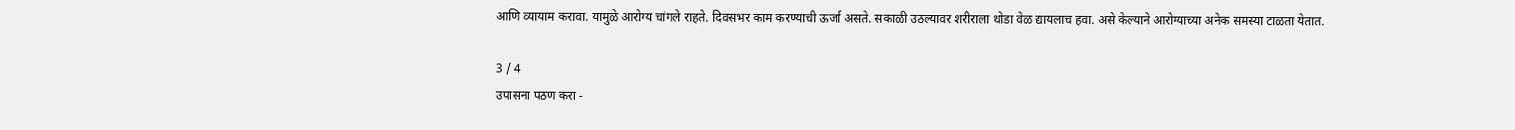आणि व्यायाम करावा. यामुळे आरोग्य चांगले राहते. दिवसभर काम करण्याची ऊर्जा असते. सकाळी उठल्यावर शरीराला थोडा वेळ द्यायलाच हवा. असे केल्याने आरोग्याच्या अनेक समस्या टाळता येतात.

3 / 4
उपासना पठण करा -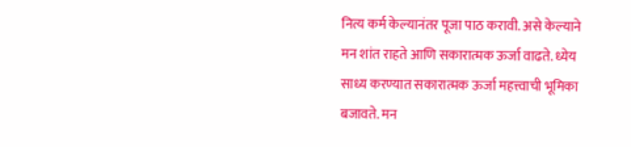नित्य कर्म केल्यानंतर पूजा पाठ करावी. असे केल्याने मन शांत राहते आणि सकारात्मक ऊर्जा वाढते. ध्येय साध्य करण्यात सकारात्मक ऊर्जा महत्त्वाची भूमिका बजावते. मन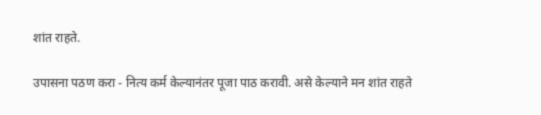शांत राहते.

उपासना पठण करा - नित्य कर्म केल्यानंतर पूजा पाठ करावी. असे केल्याने मन शांत राहते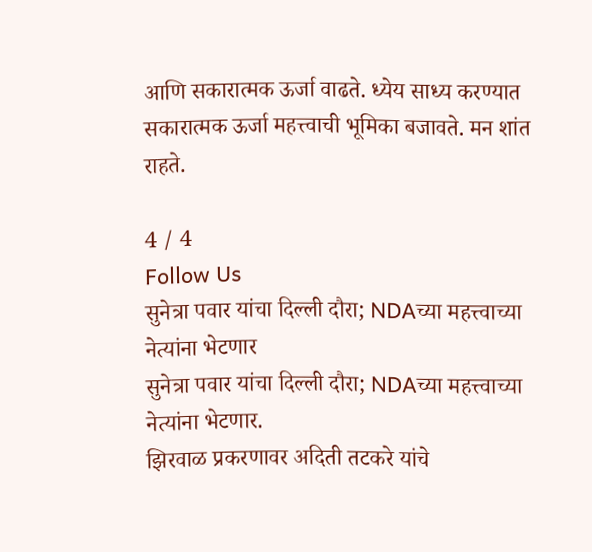आणि सकारात्मक ऊर्जा वाढते. ध्येय साध्य करण्यात सकारात्मक ऊर्जा महत्त्वाची भूमिका बजावते. मन शांत राहते.

4 / 4
Follow Us
सुनेत्रा पवार यांचा दिल्ली दौरा; NDAच्या महत्त्वाच्या नेत्यांना भेटणार
सुनेत्रा पवार यांचा दिल्ली दौरा; NDAच्या महत्त्वाच्या नेत्यांना भेटणार.
झिरवाळ प्रकरणावर अदिती तटकरे यांचे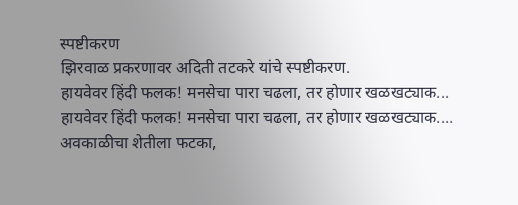स्पष्टीकरण
झिरवाळ प्रकरणावर अदिती तटकरे यांचे स्पष्टीकरण.
हायवेवर हिंदी फलक! मनसेचा पारा चढला, तर होणार खळखट्याक...
हायवेवर हिंदी फलक! मनसेचा पारा चढला, तर होणार खळखट्याक....
अवकाळीचा शेतीला फटका,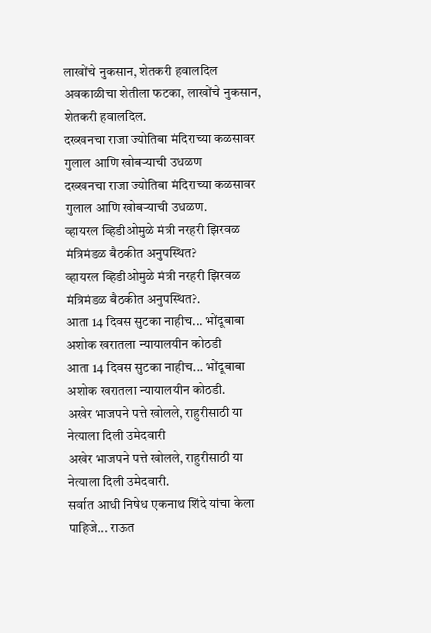लाखोंचे नुकसान, शेतकरी हवालदिल
अवकाळीचा शेतीला फटका, लाखोंचे नुकसान, शेतकरी हवालदिल.
दख्खनचा राजा ज्योतिबा मंदिराच्या कळसावर गुलाल आणि खोबऱ्याची उधळण
दख्खनचा राजा ज्योतिबा मंदिराच्या कळसावर गुलाल आणि खोबऱ्याची उधळण.
व्हायरल व्हिडीओमुळे मंत्री नरहरी झिरवळ मंत्रिमंडळ बैठकीत अनुपस्थित?
व्हायरल व्हिडीओमुळे मंत्री नरहरी झिरवळ मंत्रिमंडळ बैठकीत अनुपस्थित?.
आता 14 दिवस सुटका नाहीच... भोंदूबाबा अशोक खरातला न्यायालयीन कोठडी
आता 14 दिवस सुटका नाहीच... भोंदूबाबा अशोक खरातला न्यायालयीन कोठडी.
अखेर भाजपने पत्ते खोलले, राहुरीसाठी या नेत्याला दिली उमेदवारी
अखेर भाजपने पत्ते खोलले, राहुरीसाठी या नेत्याला दिली उमेदवारी.
सर्वात आधी निषेध एकनाथ शिंदे यांचा केला पाहिजे... राऊत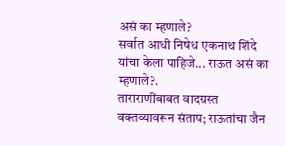असं का म्हणाले?
सर्वात आधी निषेध एकनाथ शिंदे यांचा केला पाहिजे... राऊत असं का म्हणाले?.
ताराराणींबाबत वादग्रस्त वक्तव्यावरून संताप; राऊतांचा जैन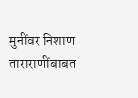मुनींवर निशाण
ताराराणींबाबत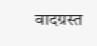वादग्रस्त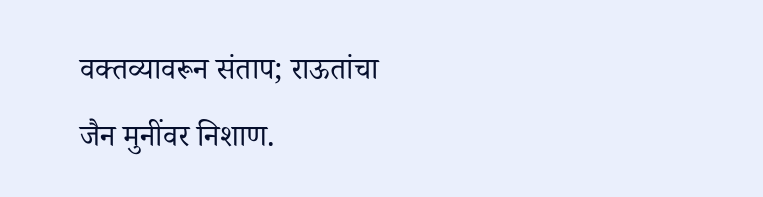वक्तव्यावरून संताप; राऊतांचा जैन मुनींवर निशाण.